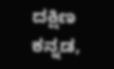ದಕ್ಷಿಣ ಕನ್ನಡ,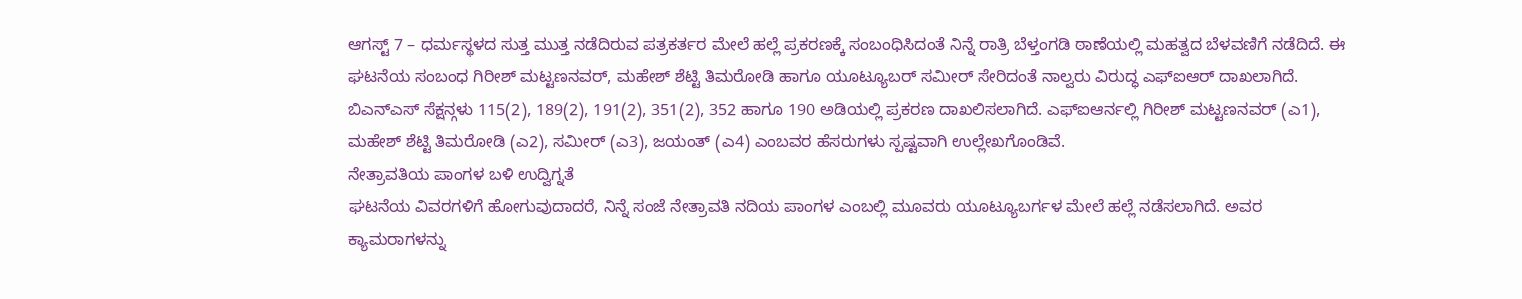ಆಗಸ್ಟ್ 7 – ಧರ್ಮಸ್ಥಳದ ಸುತ್ತ ಮುತ್ತ ನಡೆದಿರುವ ಪತ್ರಕರ್ತರ ಮೇಲೆ ಹಲ್ಲೆ ಪ್ರಕರಣಕ್ಕೆ ಸಂಬಂಧಿಸಿದಂತೆ ನಿನ್ನೆ ರಾತ್ರಿ ಬೆಳ್ತಂಗಡಿ ಠಾಣೆಯಲ್ಲಿ ಮಹತ್ವದ ಬೆಳವಣಿಗೆ ನಡೆದಿದೆ. ಈ ಘಟನೆಯ ಸಂಬಂಧ ಗಿರೀಶ್ ಮಟ್ಟಣನವರ್, ಮಹೇಶ್ ಶೆಟ್ಟಿ ತಿಮರೋಡಿ ಹಾಗೂ ಯೂಟ್ಯೂಬರ್ ಸಮೀರ್ ಸೇರಿದಂತೆ ನಾಲ್ವರು ವಿರುದ್ಧ ಎಫ್ಐಆರ್ ದಾಖಲಾಗಿದೆ.
ಬಿಎನ್ಎಸ್ ಸೆಕ್ಷನ್ಗಳು 115(2), 189(2), 191(2), 351(2), 352 ಹಾಗೂ 190 ಅಡಿಯಲ್ಲಿ ಪ್ರಕರಣ ದಾಖಲಿಸಲಾಗಿದೆ. ಎಫ್ಐಆರ್ನಲ್ಲಿ ಗಿರೀಶ್ ಮಟ್ಟಣನವರ್ (ಎ1), ಮಹೇಶ್ ಶೆಟ್ಟಿ ತಿಮರೋಡಿ (ಎ2), ಸಮೀರ್ (ಎ3), ಜಯಂತ್ (ಎ4) ಎಂಬವರ ಹೆಸರುಗಳು ಸ್ಪಷ್ಟವಾಗಿ ಉಲ್ಲೇಖಗೊಂಡಿವೆ.
ನೇತ್ರಾವತಿಯ ಪಾಂಗಳ ಬಳಿ ಉದ್ವಿಗ್ನತೆ
ಘಟನೆಯ ವಿವರಗಳಿಗೆ ಹೋಗುವುದಾದರೆ, ನಿನ್ನೆ ಸಂಜೆ ನೇತ್ರಾವತಿ ನದಿಯ ಪಾಂಗಳ ಎಂಬಲ್ಲಿ ಮೂವರು ಯೂಟ್ಯೂಬರ್ಗಳ ಮೇಲೆ ಹಲ್ಲೆ ನಡೆಸಲಾಗಿದೆ. ಅವರ ಕ್ಯಾಮರಾಗಳನ್ನು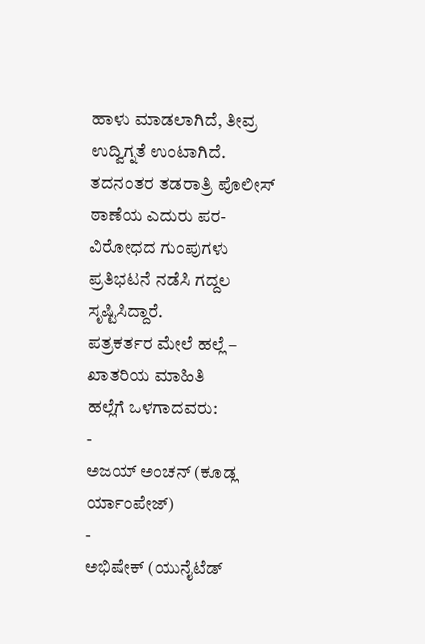ಹಾಳು ಮಾಡಲಾಗಿದೆ, ತೀವ್ರ ಉದ್ವಿಗ್ನತೆ ಉಂಟಾಗಿದೆ. ತದನಂತರ ತಡರಾತ್ರಿ ಪೊಲೀಸ್ ಠಾಣೆಯ ಎದುರು ಪರ-ವಿರೋಧದ ಗುಂಪುಗಳು ಪ್ರತಿಭಟನೆ ನಡೆಸಿ ಗದ್ದಲ ಸೃಷ್ಟಿಸಿದ್ದಾರೆ.
ಪತ್ರಕರ್ತರ ಮೇಲೆ ಹಲ್ಲೆ – ಖಾತರಿಯ ಮಾಹಿತಿ
ಹಲ್ಲೆಗೆ ಒಳಗಾದವರು:
-
ಅಜಯ್ ಅಂಚನ್ (ಕೂಡ್ಲ ರ್ಯಾಂಪೇಜ್)
-
ಅಭಿಷೇಕ್ (ಯುನೈಟೆಡ್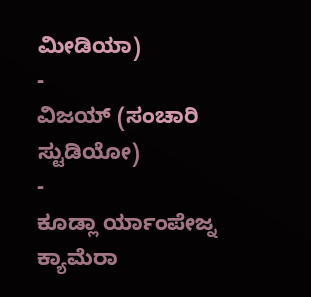ಮೀಡಿಯಾ)
-
ವಿಜಯ್ (ಸಂಚಾರಿ ಸ್ಟುಡಿಯೋ)
-
ಕೂಡ್ಲಾ ರ್ಯಾಂಪೇಜ್ನ ಕ್ಯಾಮೆರಾ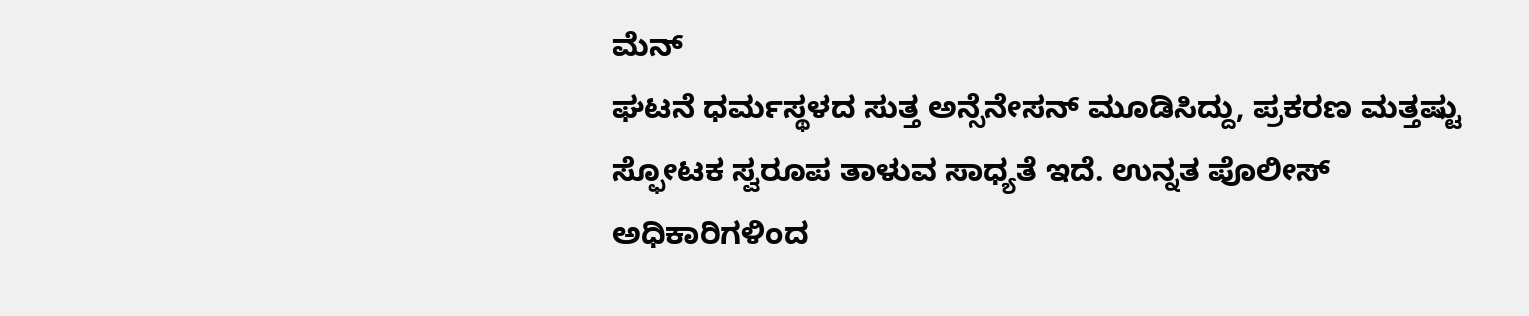ಮೆನ್
ಘಟನೆ ಧರ್ಮಸ್ಥಳದ ಸುತ್ತ ಅನ್ಸೆನೇಸನ್ ಮೂಡಿಸಿದ್ದು, ಪ್ರಕರಣ ಮತ್ತಷ್ಟು ಸ್ಫೋಟಕ ಸ್ವರೂಪ ತಾಳುವ ಸಾಧ್ಯತೆ ಇದೆ. ಉನ್ನತ ಪೊಲೀಸ್ ಅಧಿಕಾರಿಗಳಿಂದ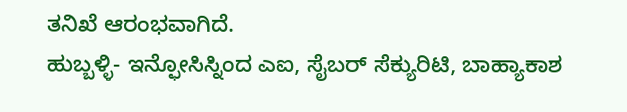ತನಿಖೆ ಆರಂಭವಾಗಿದೆ.
ಹುಬ್ಬಳ್ಳಿ- ಇನ್ಫೋಸಿಸ್ನಿಂದ ಎಐ, ಸೈಬರ್ ಸೆಕ್ಯುರಿಟಿ, ಬಾಹ್ಯಾಕಾಶ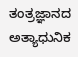ತಂತ್ರಜ್ಞಾನದ ಅತ್ಯಾಧುನಿಕ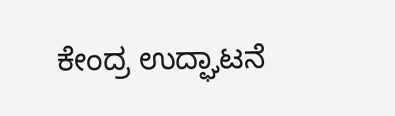ಕೇಂದ್ರ ಉದ್ಘಾಟನೆ